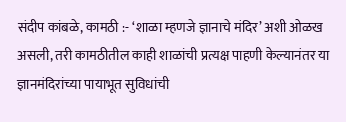संदीप कांबळे, कामठी :- ‘शाळा म्हणजे ज्ञानाचे मंदिर’ अशी ओळख असली, तरी कामठीतील काही शाळांची प्रत्यक्ष पाहणी केल्यानंतर या ज्ञानमंदिरांच्या पायाभूत सुविधांची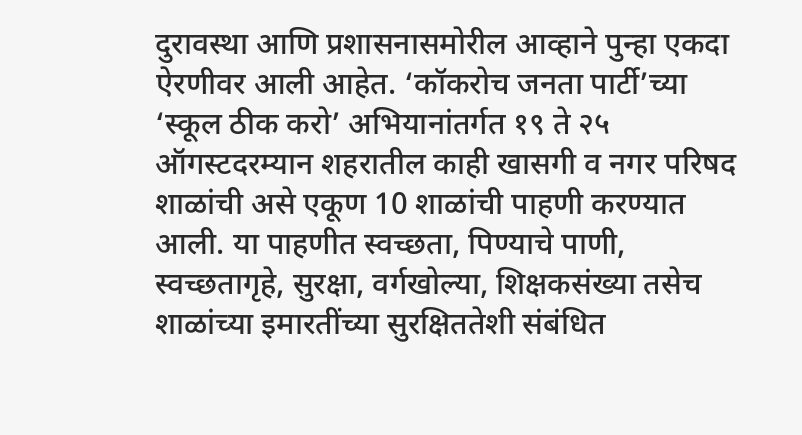दुरावस्था आणि प्रशासनासमोरील आव्हाने पुन्हा एकदा ऐरणीवर आली आहेत. ‘कॉकरोच जनता पार्टी’च्या ‘स्कूल ठीक करो’ अभियानांतर्गत १९ ते २५ ऑगस्टदरम्यान शहरातील काही खासगी व नगर परिषद शाळांची असे एकूण 10 शाळांची पाहणी करण्यात आली. या पाहणीत स्वच्छता, पिण्याचे पाणी, स्वच्छतागृहे, सुरक्षा, वर्गखोल्या, शिक्षकसंख्या तसेच शाळांच्या इमारतींच्या सुरक्षिततेशी संबंधित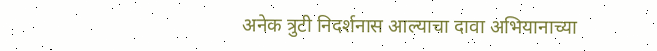अनेक त्रुटी निदर्शनास आल्याचा दावा अभियानाच्या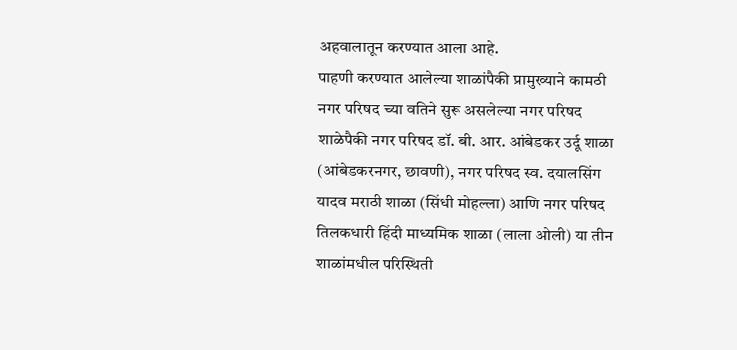अहवालातून करण्यात आला आहे.
पाहणी करण्यात आलेल्या शाळांपैकी प्रामुख्याने कामठी नगर परिषद च्या वतिने सुरू असलेल्या नगर परिषद शाळेपैकी नगर परिषद डॉ. बी. आर. आंबेडकर उर्दू शाळा (आंबेडकरनगर, छावणी), नगर परिषद स्व. दयालसिंग यादव मराठी शाळा (सिंधी मोहल्ला) आणि नगर परिषद तिलकधारी हिंदी माध्यमिक शाळा (लाला ओली) या तीन शाळांमधील परिस्थिती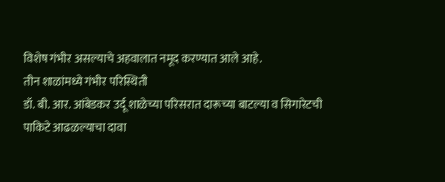विशेष गंभीर असल्याचे अहवालात नमूद करण्यात आले आहे.
तीन शाळांमध्ये गंभीर परिस्थिती
डॉ. बी. आर. आंबेडकर उर्दू शाळेच्या परिसरात दारूच्या बाटल्या व सिगारेटची पाकिटे आढळल्याचा दावा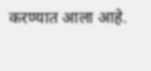करण्यात आला आहे.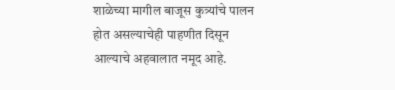शाळेच्या मागील बाजूस कुत्र्यांचे पालन होत असल्याचेही पाहणीत दिसून आल्याचे अहवालात नमूद आहे.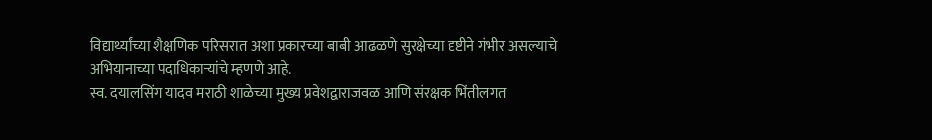विद्यार्थ्यांच्या शैक्षणिक परिसरात अशा प्रकारच्या बाबी आढळणे सुरक्षेच्या दृष्टीने गंभीर असल्याचे अभियानाच्या पदाधिकाऱ्यांचे म्हणणे आहे.
स्व. दयालसिंग यादव मराठी शाळेच्या मुख्य प्रवेशद्वाराजवळ आणि संरक्षक भिंतीलगत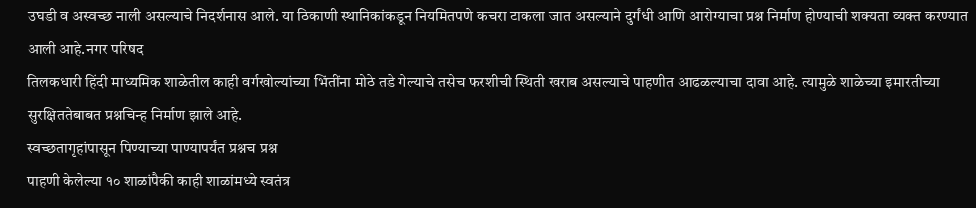उघडी व अस्वच्छ नाली असल्याचे निदर्शनास आले. या ठिकाणी स्थानिकांकडून नियमितपणे कचरा टाकला जात असल्याने दुर्गंधी आणि आरोग्याचा प्रश्न निर्माण होण्याची शक्यता व्यक्त करण्यात आली आहे.नगर परिषद
तिलकधारी हिंदी माध्यमिक शाळेतील काही वर्गखोल्यांच्या भिंतींना मोठे तडे गेल्याचे तसेच फरशीची स्थिती खराब असल्याचे पाहणीत आढळल्याचा दावा आहे. त्यामुळे शाळेच्या इमारतीच्या सुरक्षिततेबाबत प्रश्नचिन्ह निर्माण झाले आहे.
स्वच्छतागृहांपासून पिण्याच्या पाण्यापर्यंत प्रश्नच प्रश्न
पाहणी केलेल्या १० शाळांपैकी काही शाळांमध्ये स्वतंत्र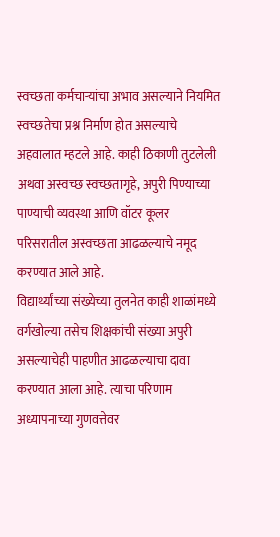स्वच्छता कर्मचाऱ्यांचा अभाव असल्याने नियमित स्वच्छतेचा प्रश्न निर्माण होत असल्याचे अहवालात म्हटले आहे. काही ठिकाणी तुटलेली अथवा अस्वच्छ स्वच्छतागृहे, अपुरी पिण्याच्या पाण्याची व्यवस्था आणि वॉटर कूलर परिसरातील अस्वच्छता आढळल्याचे नमूद करण्यात आले आहे.
विद्यार्थ्यांच्या संख्येच्या तुलनेत काही शाळांमध्ये वर्गखोल्या तसेच शिक्षकांची संख्या अपुरी असल्याचेही पाहणीत आढळल्याचा दावा करण्यात आला आहे. त्याचा परिणाम अध्यापनाच्या गुणवत्तेवर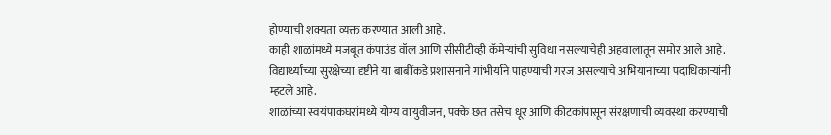होण्याची शक्यता व्यक्त करण्यात आली आहे.
काही शाळांमध्ये मजबूत कंपाउंड वॉल आणि सीसीटीव्ही कॅमेऱ्यांची सुविधा नसल्याचेही अहवालातून समोर आले आहे. विद्यार्थ्यांच्या सुरक्षेच्या दृष्टीने या बाबींकडे प्रशासनाने गांभीर्याने पाहण्याची गरज असल्याचे अभियानाच्या पदाधिकाऱ्यांनी म्हटले आहे.
शाळांच्या स्वयंपाकघरांमध्ये योग्य वायुवीजन, पक्के छत तसेच धूर आणि कीटकांपासून संरक्षणाची व्यवस्था करण्याची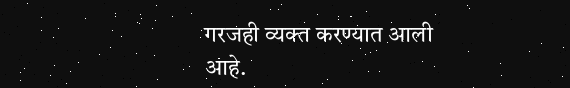गरजही व्यक्त करण्यात आली आहे.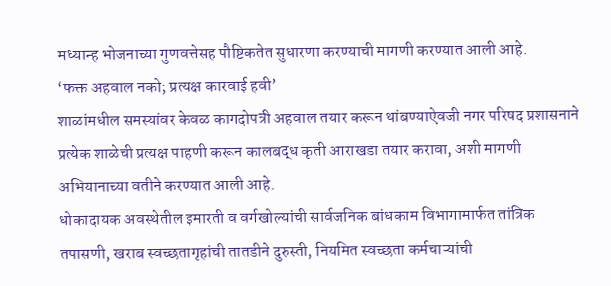मध्यान्ह भोजनाच्या गुणवत्तेसह पौष्टिकतेत सुधारणा करण्याची मागणी करण्यात आली आहे.
‘फक्त अहवाल नको; प्रत्यक्ष कारवाई हवी’
शाळांमधील समस्यांवर केवळ कागदोपत्री अहवाल तयार करून थांबण्याऐवजी नगर परिषद प्रशासनाने प्रत्येक शाळेची प्रत्यक्ष पाहणी करून कालबद्ध कृती आराखडा तयार करावा, अशी मागणी अभियानाच्या वतीने करण्यात आली आहे.
धोकादायक अवस्थेतील इमारती व वर्गखोल्यांची सार्वजनिक बांधकाम विभागामार्फत तांत्रिक तपासणी, खराब स्वच्छतागृहांची तातडीने दुरुस्ती, नियमित स्वच्छता कर्मचाऱ्यांची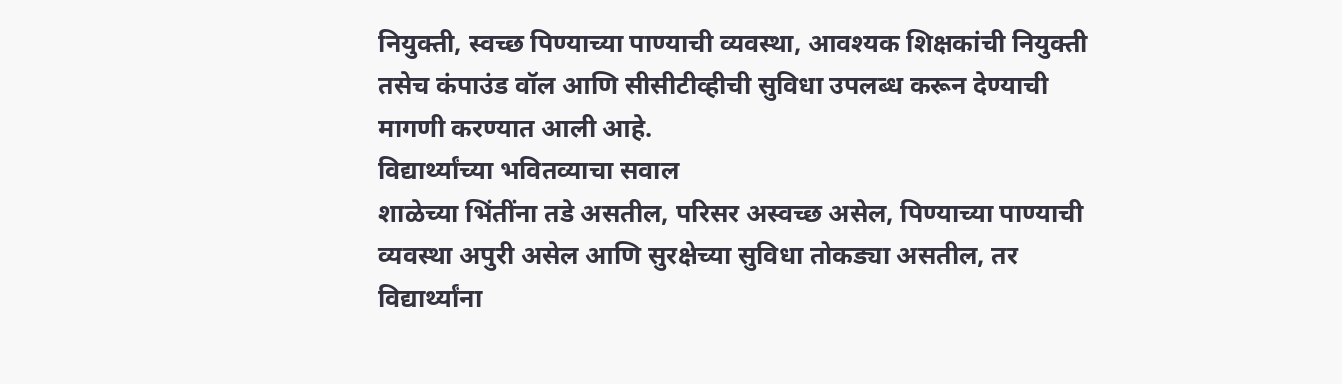नियुक्ती, स्वच्छ पिण्याच्या पाण्याची व्यवस्था, आवश्यक शिक्षकांची नियुक्ती तसेच कंपाउंड वॉल आणि सीसीटीव्हीची सुविधा उपलब्ध करून देण्याची मागणी करण्यात आली आहे.
विद्यार्थ्यांच्या भवितव्याचा सवाल
शाळेच्या भिंतींना तडे असतील, परिसर अस्वच्छ असेल, पिण्याच्या पाण्याची व्यवस्था अपुरी असेल आणि सुरक्षेच्या सुविधा तोकड्या असतील, तर विद्यार्थ्यांना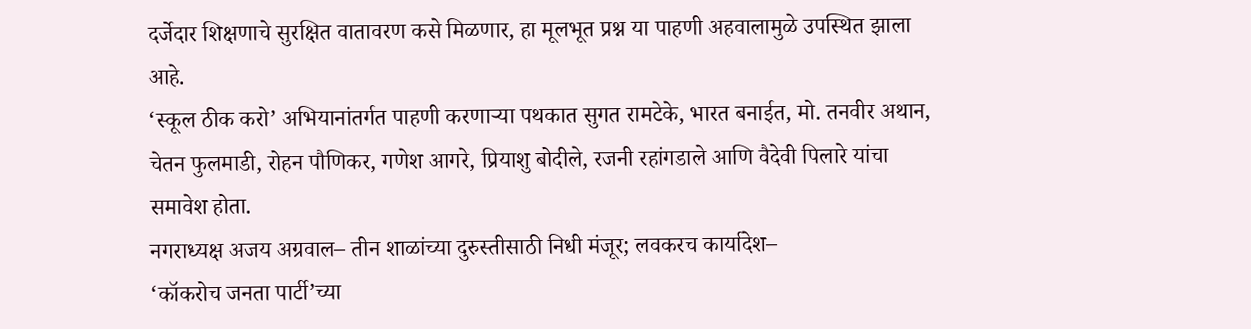दर्जेदार शिक्षणाचे सुरक्षित वातावरण कसे मिळणार, हा मूलभूत प्रश्न या पाहणी अहवालामुळे उपस्थित झाला आहे.
‘स्कूल ठीक करो’ अभियानांतर्गत पाहणी करणाऱ्या पथकात सुगत रामटेके, भारत बनाईत, मो. तनवीर अथान, चेतन फुलमाडी, रोहन पौणिकर, गणेश आगरे, प्रियाशु बोदीले, रजनी रहांगडाले आणि वैदेवी पिलारे यांचा समावेश होता.
नगराध्यक्ष अजय अग्रवाल– तीन शाळांच्या दुरुस्तीसाठी निधी मंजूर; लवकरच कार्यादेश–
‘कॉकरोच जनता पार्टी’च्या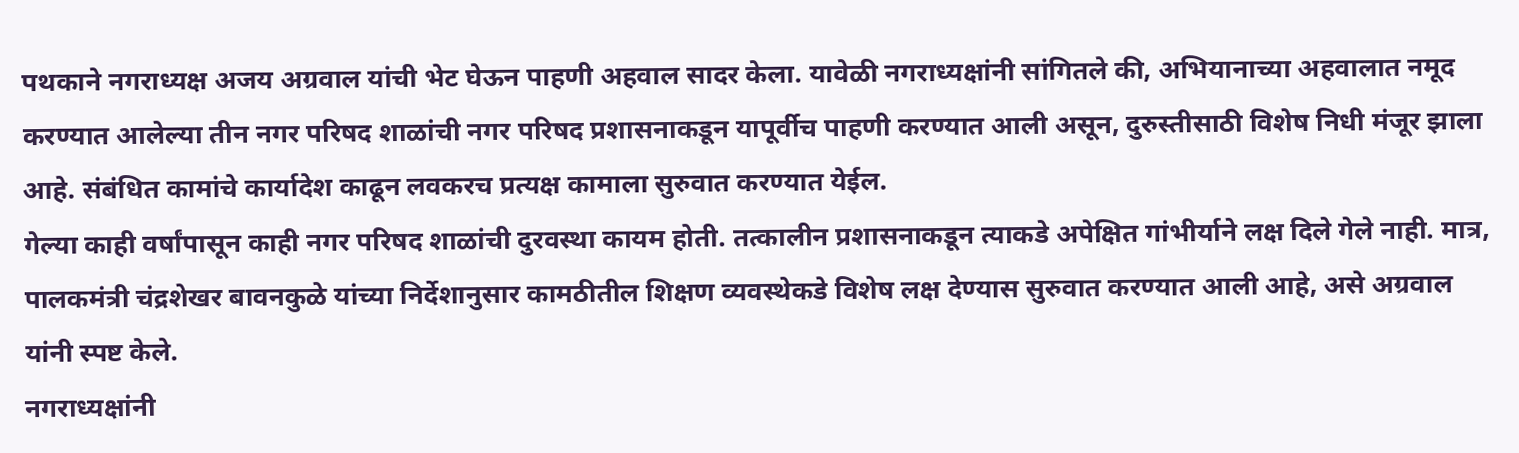पथकाने नगराध्यक्ष अजय अग्रवाल यांची भेट घेऊन पाहणी अहवाल सादर केला. यावेळी नगराध्यक्षांनी सांगितले की, अभियानाच्या अहवालात नमूद करण्यात आलेल्या तीन नगर परिषद शाळांची नगर परिषद प्रशासनाकडून यापूर्वीच पाहणी करण्यात आली असून, दुरुस्तीसाठी विशेष निधी मंजूर झाला आहे. संबंधित कामांचे कार्यादेश काढून लवकरच प्रत्यक्ष कामाला सुरुवात करण्यात येईल.
गेल्या काही वर्षांपासून काही नगर परिषद शाळांची दुरवस्था कायम होती. तत्कालीन प्रशासनाकडून त्याकडे अपेक्षित गांभीर्याने लक्ष दिले गेले नाही. मात्र, पालकमंत्री चंद्रशेखर बावनकुळे यांच्या निर्देशानुसार कामठीतील शिक्षण व्यवस्थेकडे विशेष लक्ष देण्यास सुरुवात करण्यात आली आहे, असे अग्रवाल यांनी स्पष्ट केले.
नगराध्यक्षांनी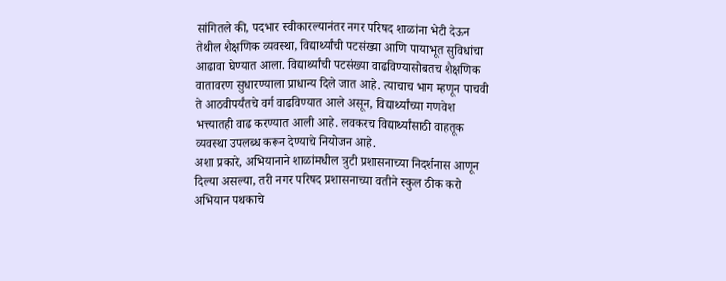सांगितले की, पदभार स्वीकारल्यानंतर नगर परिषद शाळांना भेटी देऊन तेथील शैक्षणिक व्यवस्था, विद्यार्थ्यांची पटसंख्या आणि पायाभूत सुविधांचा आढावा घेण्यात आला. विद्यार्थ्यांची पटसंख्या वाढविण्यासोबतच शैक्षणिक वातावरण सुधारण्याला प्राधान्य दिले जात आहे. त्याचाच भाग म्हणून पाचवी ते आठवीपर्यंतचे वर्ग वाढविण्यात आले असून, विद्यार्थ्यांच्या गणवेश भत्त्यातही वाढ करण्यात आली आहे. लवकरच विद्यार्थ्यांसाठी वाहतूक व्यवस्था उपलब्ध करून देण्याचे नियोजन आहे.
अशा प्रकारे, अभियानाने शाळांमधील त्रुटी प्रशासनाच्या निदर्शनास आणून दिल्या असल्या, तरी नगर परिषद प्रशासनाच्या वतीने स्कुल ठीक करो अभियान पथकाचे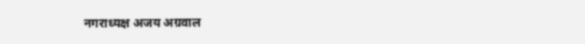नगराध्यक्ष अजय अग्रवाल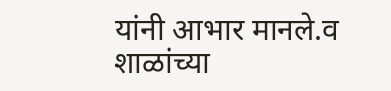यांनी आभार मानले.व शाळांच्या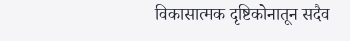विकासात्मक दृष्टिकोनातून सदैव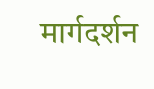मार्गदर्शन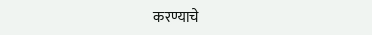करण्याचे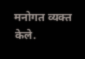मनोगत व्यक्त केले.